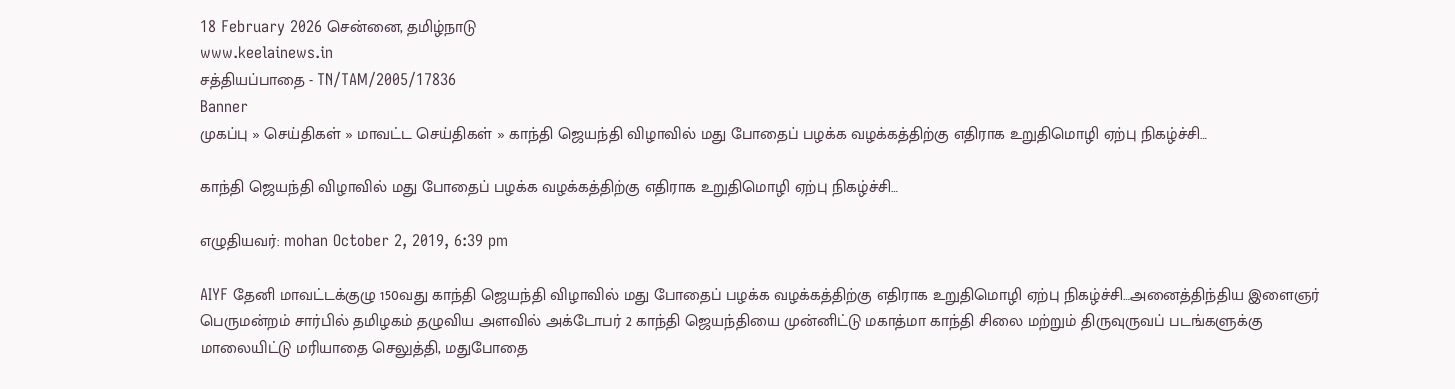18 February 2026 சென்னை, தமிழ்நாடு
www.keelainews.in
சத்தியப்பாதை - TN/TAM/2005/17836
Banner
முகப்பு » செய்திகள் » மாவட்ட செய்திகள் » காந்தி ஜெயந்தி விழாவில் மது போதைப் பழக்க வழக்கத்திற்கு எதிராக உறுதிமொழி ஏற்பு நிகழ்ச்சி…

காந்தி ஜெயந்தி விழாவில் மது போதைப் பழக்க வழக்கத்திற்கு எதிராக உறுதிமொழி ஏற்பு நிகழ்ச்சி…

எழுதியவர்: mohan October 2, 2019, 6:39 pm

AIYF தேனி மாவட்டக்குழு 150வது காந்தி ஜெயந்தி விழாவில் மது போதைப் பழக்க வழக்கத்திற்கு எதிராக உறுதிமொழி ஏற்பு நிகழ்ச்சி…அனைத்திந்திய இளைஞர் பெருமன்றம் சார்பில் தமிழகம் தழுவிய அளவில் அக்டோபர் 2 காந்தி ஜெயந்தியை முன்னிட்டு மகாத்மா காந்தி சிலை மற்றும் திருவுருவப் படங்களுக்கு மாலையிட்டு மரியாதை செலுத்தி, மதுபோதை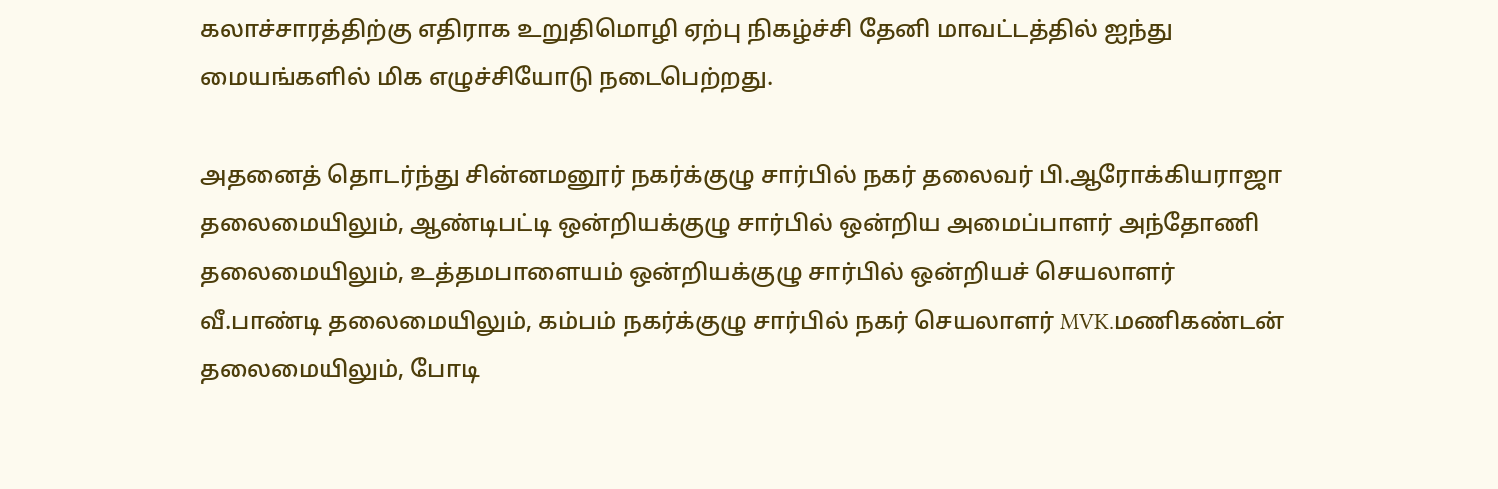கலாச்சாரத்திற்கு எதிராக உறுதிமொழி ஏற்பு நிகழ்ச்சி தேனி மாவட்டத்தில் ஐந்து மையங்களில் மிக எழுச்சியோடு நடைபெற்றது.

அதனைத் தொடர்ந்து சின்னமனூர் நகர்க்குழு சார்பில் நகர் தலைவர் பி.ஆரோக்கியராஜா தலைமையிலும், ஆண்டிபட்டி ஒன்றியக்குழு சார்பில் ஒன்றிய அமைப்பாளர் அந்தோணி தலைமையிலும், உத்தமபாளையம் ஒன்றியக்குழு சார்பில் ஒன்றியச் செயலாளர் வீ.பாண்டி தலைமையிலும், கம்பம் நகர்க்குழு சார்பில் நகர் செயலாளர் MVK.மணிகண்டன் தலைமையிலும், போடி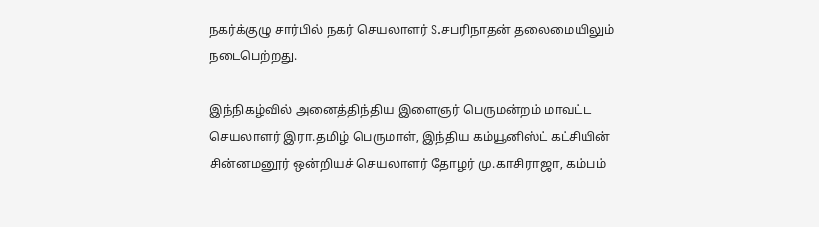நகர்க்குழு சார்பில் நகர் செயலாளர் S.சபரிநாதன் தலைமையிலும் நடைபெற்றது.

இந்நிகழ்வில் அனைத்திந்திய இளைஞர் பெருமன்றம் மாவட்ட செயலாளர் இரா.தமிழ் பெருமாள், இந்திய கம்யூனிஸ்ட் கட்சியின் சின்னமனூர் ஒன்றியச் செயலாளர் தோழர் மு.காசிராஜா, கம்பம்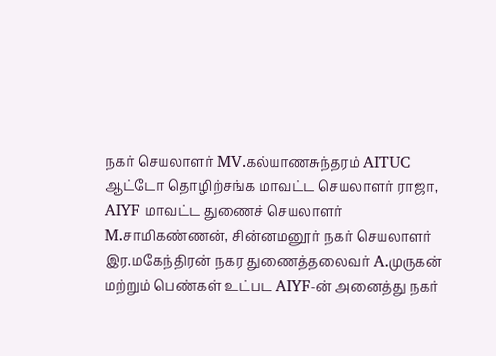நகர் செயலாளர் MV.கல்யாணசுந்தரம் AITUC ஆட்டோ தொழிற்சங்க மாவட்ட செயலாளர் ராஜா, AIYF மாவட்ட துணைச் செயலாளர் M.சாமிகண்ணன், சின்னமனூர் நகர் செயலாளர் இர.மகேந்திரன் நகர துணைத்தலைவர் A.முருகன் மற்றும் பெண்கள் உட்பட AIYF-ன் அனைத்து நகர்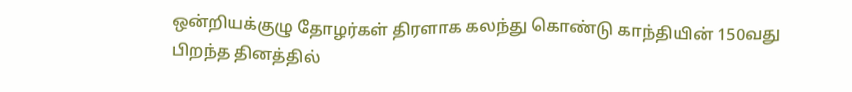ஒன்றியக்குழு தோழர்கள் திரளாக கலந்து கொண்டு காந்தியின் 150வது பிறந்த தினத்தில்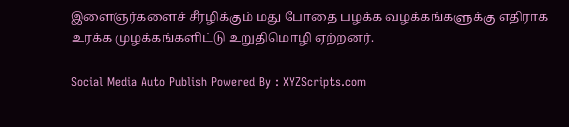இளைஞர்களைச் சீரழிக்கும் மது போதை பழக்க வழக்கங்களுக்கு எதிராக உரக்க முழக்கங்களிட்டு உறுதிமொழி ஏற்றனர்.

Social Media Auto Publish Powered By : XYZScripts.com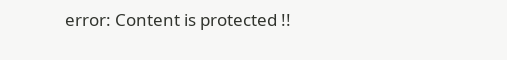error: Content is protected !!